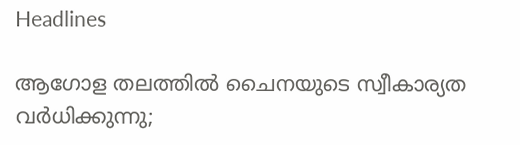Headlines

ആഗോള തലത്തിൽ ചൈനയുടെ സ്വീകാര്യത വർധിക്കുന്നു;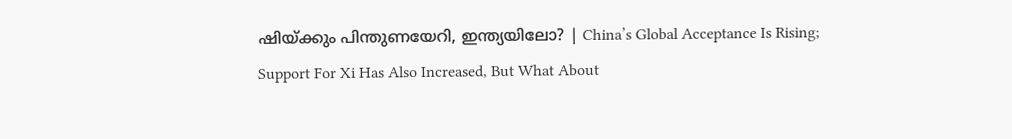ഷിയ്ക്കും പിന്തുണയേറി, ഇന്ത്യയിലോ? | China’s Global Acceptance Is Rising; Support For Xi Has Also Increased, But What About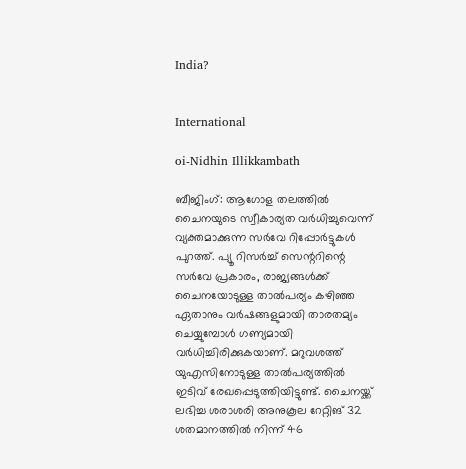India?


International

oi-Nidhin Illikkambath

ബീജിംഗ്: ആഗോള തലത്തിൽ ചൈനയുടെ സ്വീകാര്യത വർധിച്ചുവെന്ന് വ്യക്തമാക്കുന്ന സർവേ റിപ്പോർട്ടുകൾ പുറത്ത്. പ്യൂ റിസർച്ച് സെന്ററിന്റെ സർവേ പ്രകാരം, രാജ്യങ്ങൾക്ക് ചൈനയോടുള്ള താൽപര്യം കഴിഞ്ഞ ഏതാനും വർഷങ്ങളുമായി താരതമ്യം ചെയ്യുമ്പോൾ ഗണ്യമായി വർധിച്ചിരിക്കുകയാണ്. മറുവശത്ത് യുഎസിനോടുള്ള താൽപര്യത്തിൽ ഇടിവ് രേഖപ്പെടുത്തിയിട്ടുണ്ട്. ചൈനയ്ക്ക് ലഭിച്ച ശരാശരി അനുകൂല റേറ്റിങ് 32 ശതമാനത്തിൽ നിന്ന് 46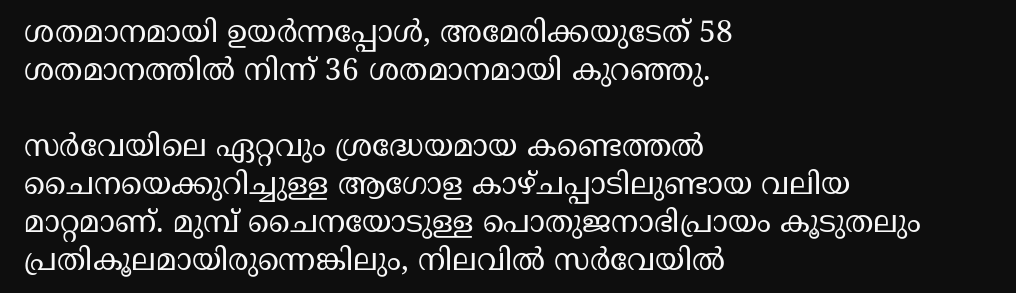ശതമാനമായി ഉയർന്നപ്പോൾ, അമേരിക്കയുടേത് 58 ശതമാനത്തിൽ നിന്ന് 36 ശതമാനമായി കുറഞ്ഞു.

സർവേയിലെ ഏറ്റവും ശ്രദ്ധേയമായ കണ്ടെത്തൽ ചൈനയെക്കുറിച്ചുള്ള ആഗോള കാഴ്‌ചപ്പാടിലുണ്ടായ വലിയ മാറ്റമാണ്. മുമ്പ് ചൈനയോടുള്ള പൊതുജനാഭിപ്രായം കൂടുതലും പ്രതികൂലമായിരുന്നെങ്കിലും, നിലവിൽ സർവേയിൽ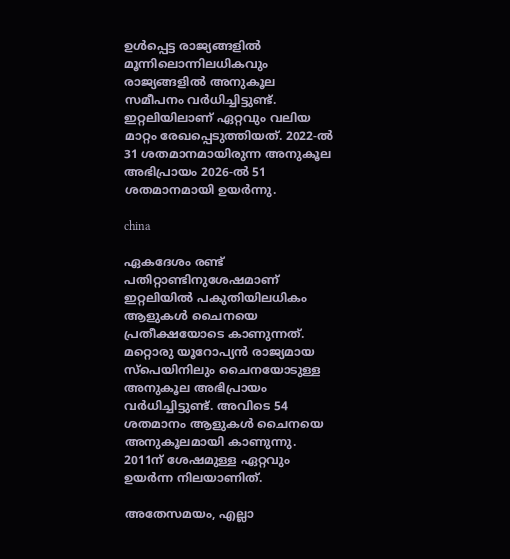ഉൾപ്പെട്ട രാജ്യങ്ങളിൽ മൂന്നിലൊന്നിലധികവും രാജ്യങ്ങളിൽ അനുകൂല സമീപനം വർധിച്ചിട്ടുണ്ട്. ഇറ്റലിയിലാണ് ഏറ്റവും വലിയ മാറ്റം രേഖപ്പെടുത്തിയത്. 2022-ൽ 31 ശതമാനമായിരുന്ന അനുകൂല അഭിപ്രായം 2026-ൽ 51 ശതമാനമായി ഉയർന്നു.

china

ഏകദേശം രണ്ട് പതിറ്റാണ്ടിനുശേഷമാണ് ഇറ്റലിയിൽ പകുതിയിലധികം ആളുകൾ ചൈനയെ പ്രതീക്ഷയോടെ കാണുന്നത്. മറ്റൊരു യൂറോപ്യൻ രാജ്യമായ സ്‌പെയിനിലും ചൈനയോടുള്ള അനുകൂല അഭിപ്രായം വർധിച്ചിട്ടുണ്ട്. അവിടെ 54 ശതമാനം ആളുകൾ ചൈനയെ അനുകൂലമായി കാണുന്നു. 2011ന് ശേഷമുള്ള ഏറ്റവും ഉയർന്ന നിലയാണിത്.

അതേസമയം, എല്ലാ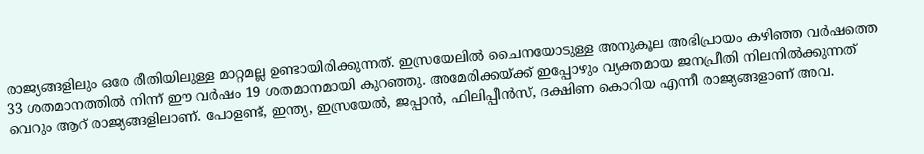രാജ്യങ്ങളിലും ഒരേ രീതിയിലുള്ള മാറ്റമല്ല ഉണ്ടായിരിക്കുന്നത്. ഇസ്രയേലിൽ ചൈനയോടുള്ള അനുകൂല അഭിപ്രായം കഴിഞ്ഞ വർഷത്തെ 33 ശതമാനത്തിൽ നിന്ന് ഈ വർഷം 19 ശതമാനമായി കുറഞ്ഞു. അമേരിക്കയ്ക്ക് ഇപ്പോഴും വ്യക്തമായ ജനപ്രീതി നിലനിൽക്കുന്നത് വെറും ആറ് രാജ്യങ്ങളിലാണ്. പോളണ്ട്, ഇന്ത്യ, ഇസ്രയേൽ, ജപ്പാൻ, ഫിലിപ്പീൻസ്, ദക്ഷിണ കൊറിയ എന്നീ രാജ്യങ്ങളാണ് അവ.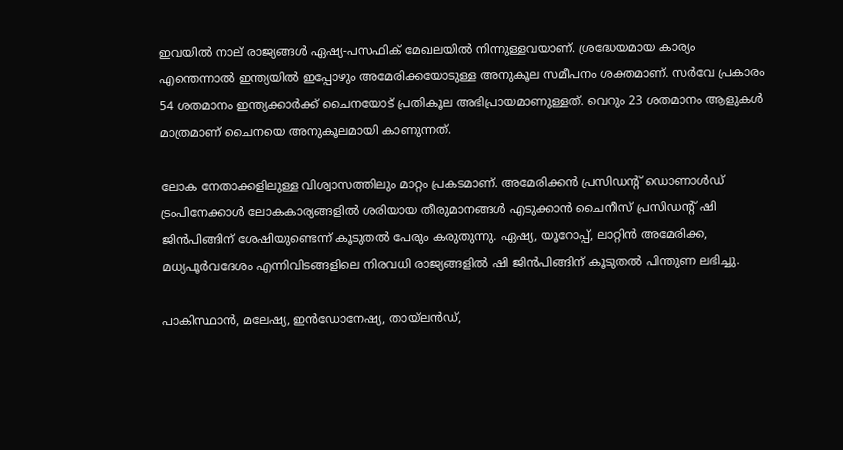ഇവയിൽ നാല് രാജ്യങ്ങൾ ഏഷ്യ-പസഫിക് മേഖലയിൽ നിന്നുള്ളവയാണ്. ശ്രദ്ധേയമായ കാര്യം എന്തെന്നാൽ ഇന്ത്യയിൽ ഇപ്പോഴും അമേരിക്കയോടുള്ള അനുകൂല സമീപനം ശക്തമാണ്. സർവേ പ്രകാരം 54 ശതമാനം ഇന്ത്യക്കാർക്ക് ചൈനയോട് പ്രതികൂല അഭിപ്രായമാണുള്ളത്. വെറും 23 ശതമാനം ആളുകൾ മാത്രമാണ് ചൈനയെ അനുകൂലമായി കാണുന്നത്.

ലോക നേതാക്കളിലുള്ള വിശ്വാസത്തിലും മാറ്റം പ്രകടമാണ്. അമേരിക്കൻ പ്രസിഡന്റ് ഡൊണാൾഡ് ട്രംപിനേക്കാൾ ലോകകാര്യങ്ങളിൽ ശരിയായ തീരുമാനങ്ങൾ എടുക്കാൻ ചൈനീസ് പ്രസിഡന്റ് ഷി ജിൻപിങ്ങിന് ശേഷിയുണ്ടെന്ന് കൂടുതൽ പേരും കരുതുന്നു. ഏഷ്യ, യൂറോപ്പ്, ലാറ്റിൻ അമേരിക്ക, മധ്യപൂർവദേശം എന്നിവിടങ്ങളിലെ നിരവധി രാജ്യങ്ങളിൽ ഷി ജിൻപിങ്ങിന് കൂടുതൽ പിന്തുണ ലഭിച്ചു.

പാകിസ്ഥാൻ, മലേഷ്യ, ഇൻഡോനേഷ്യ, തായ്‌ലൻഡ്,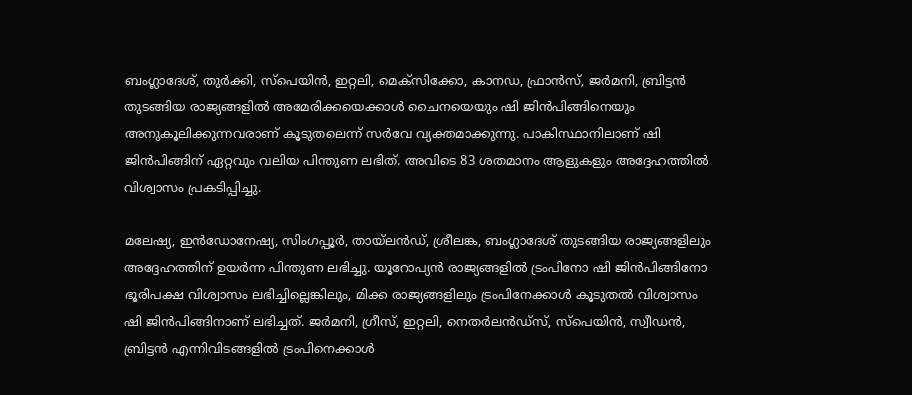ബംഗ്ലാദേശ്, തുർക്കി, സ്‌പെയിൻ, ഇറ്റലി, മെക്‌സിക്കോ, കാനഡ, ഫ്രാൻസ്, ജർമനി, ബ്രിട്ടൻ തുടങ്ങിയ രാജ്യങ്ങളിൽ അമേരിക്കയെക്കാൾ ചൈനയെയും ഷി ജിൻപിങ്ങിനെയും അനുകൂലിക്കുന്നവരാണ് കൂടുതലെന്ന് സർവേ വ്യക്തമാക്കുന്നു. പാകിസ്ഥാനിലാണ് ഷി ജിൻപിങ്ങിന് ഏറ്റവും വലിയ പിന്തുണ ലഭിത്. അവിടെ 83 ശതമാനം ആളുകളും അദ്ദേഹത്തിൽ വിശ്വാസം പ്രകടിപ്പിച്ചു.

മലേഷ്യ, ഇൻഡോനേഷ്യ, സിംഗപ്പൂർ, തായ്‌ലൻഡ്, ശ്രീലങ്ക, ബംഗ്ലാദേശ് തുടങ്ങിയ രാജ്യങ്ങളിലും അദ്ദേഹത്തിന് ഉയർന്ന പിന്തുണ ലഭിച്ചു. യൂറോപ്യൻ രാജ്യങ്ങളിൽ ട്രംപിനോ ഷി ജിൻപിങ്ങിനോ ഭൂരിപക്ഷ വിശ്വാസം ലഭിച്ചില്ലെങ്കിലും, മിക്ക രാജ്യങ്ങളിലും ട്രംപിനേക്കാൾ കൂടുതൽ വിശ്വാസം ഷി ജിൻപിങ്ങിനാണ് ലഭിച്ചത്. ജർമനി, ഗ്രീസ്, ഇറ്റലി, നെതർലൻഡ്‌സ്, സ്‌പെയിൻ, സ്വീഡൻ, ബ്രിട്ടൻ എന്നിവിടങ്ങളിൽ ട്രംപിനെക്കാൾ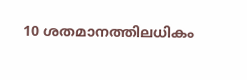10 ശതമാനത്തിലധികം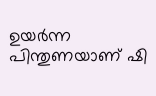ഉയർന്ന പിന്തുണയാണ് ഷി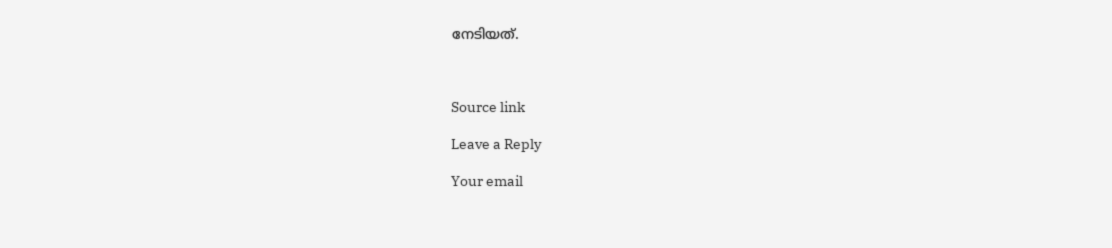നേടിയത്.



Source link

Leave a Reply

Your email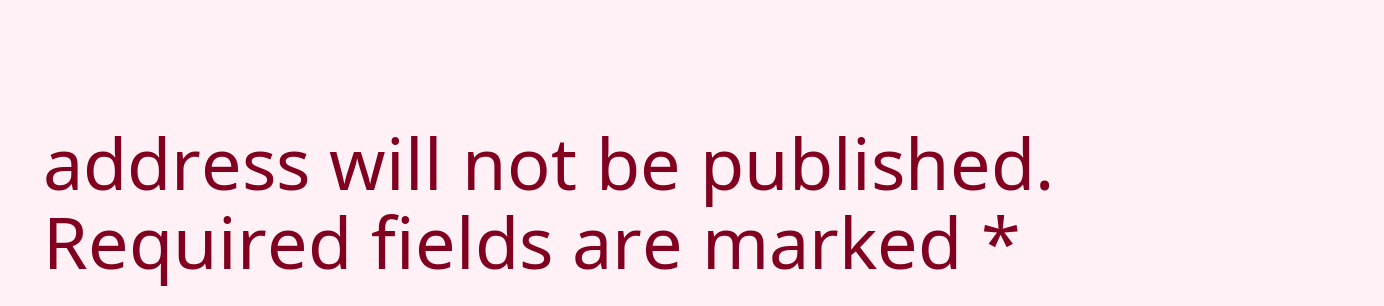address will not be published. Required fields are marked *